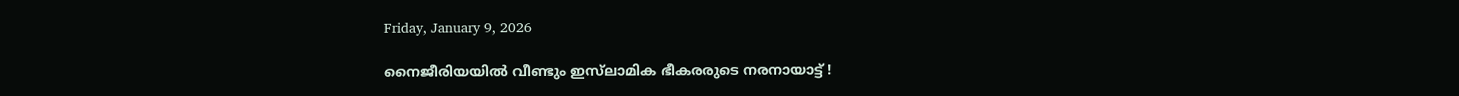Friday, January 9, 2026

നൈജീരിയയിൽ വീണ്ടും ഇസ്‌ലാമിക ഭീകരരുടെ നരനായാട്ട് !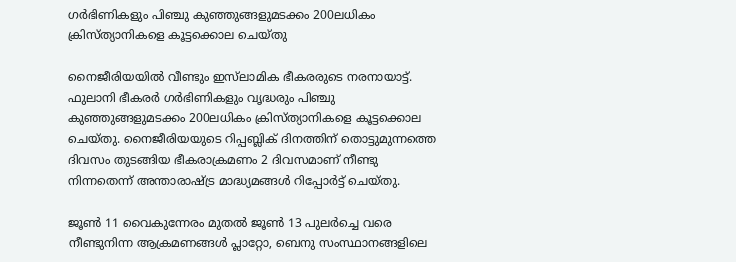ഗർഭിണികളും പിഞ്ചു കുഞ്ഞുങ്ങളുമടക്കം 200ലധികം ക്രിസ്ത്യാനികളെ കൂട്ടക്കൊല ചെയ്തു

നൈജീരിയയിൽ വീണ്ടും ഇസ്‌ലാമിക ഭീകരരുടെ നരനായാട്ട്. ഫുലാനി ഭീകരർ ഗർഭിണികളും വൃദ്ധരും പിഞ്ചു കുഞ്ഞുങ്ങളുമടക്കം 200ലധികം ക്രിസ്ത്യാനികളെ കൂട്ടക്കൊല ചെയ്തു. നൈജീരിയയുടെ റിപ്പബ്ലിക് ദിനത്തിന് തൊട്ടുമുന്നത്തെ ദിവസം തുടങ്ങിയ ഭീകരാക്രമണം 2 ദിവസമാണ് നീണ്ടു നിന്നതെന്ന് അന്താരാഷ്ട്ര മാദ്ധ്യമങ്ങൾ റിപ്പോർട്ട് ചെയ്തു.

ജൂൺ 11 വൈകുന്നേരം മുതൽ ജൂൺ 13 പുലർച്ചെ വരെ നീണ്ടുനിന്ന ആക്രമണങ്ങൾ പ്ലാറ്റോ, ബെനു സംസ്ഥാനങ്ങളിലെ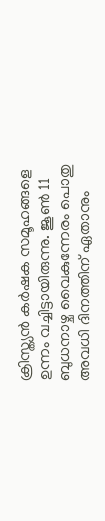ക്രിസ്ത്യൻ കർഷക സമൂഹങ്ങളെ ഉന്നം വച്ചിട്ടായിരുന്നു. ജൂൺ 11 ബുധനാഴ്ച വൈകുന്നേരം പൊതു അവധി ദിനത്തിന് ഏതാനും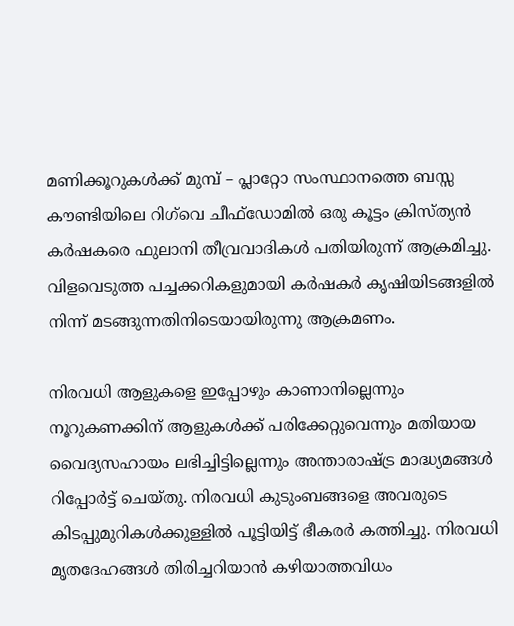മണിക്കൂറുകൾക്ക് മുമ്പ് – പ്ലാറ്റോ സംസ്ഥാനത്തെ ബസ്സ കൗണ്ടിയിലെ റിഗ്‌വെ ചീഫ്‌ഡോമിൽ ഒരു കൂട്ടം ക്രിസ്ത്യൻ കർഷകരെ ഫുലാനി തീവ്രവാദികൾ പതിയിരുന്ന് ആക്രമിച്ചു. വിളവെടുത്ത പച്ചക്കറികളുമായി കർഷകർ കൃഷിയിടങ്ങളിൽ നിന്ന് മടങ്ങുന്നതിനിടെയായിരുന്നു ആക്രമണം.

നിരവധി ആളുകളെ ഇപ്പോഴും കാണാനില്ലെന്നും നൂറുകണക്കിന് ആളുകൾക്ക് പരിക്കേറ്റുവെന്നും മതിയായ വൈദ്യസഹായം ലഭിച്ചിട്ടില്ലെന്നും അന്താരാഷ്ട്ര മാദ്ധ്യമങ്ങൾ റിപ്പോർട്ട് ചെയ്തു. നിരവധി കുടുംബങ്ങളെ അവരുടെ കിടപ്പുമുറികൾക്കുള്ളിൽ പൂട്ടിയിട്ട് ഭീകരർ കത്തിച്ചു. നിരവധി മൃതദേഹങ്ങൾ തിരിച്ചറിയാൻ കഴിയാത്തവിധം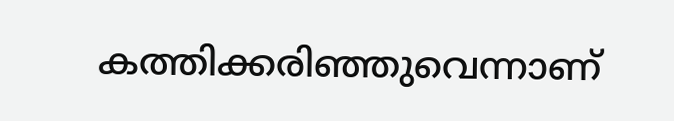കത്തിക്കരിഞ്ഞുവെന്നാണ്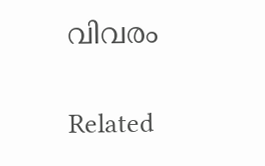വിവരം

Related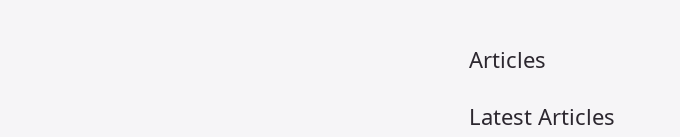Articles

Latest Articles